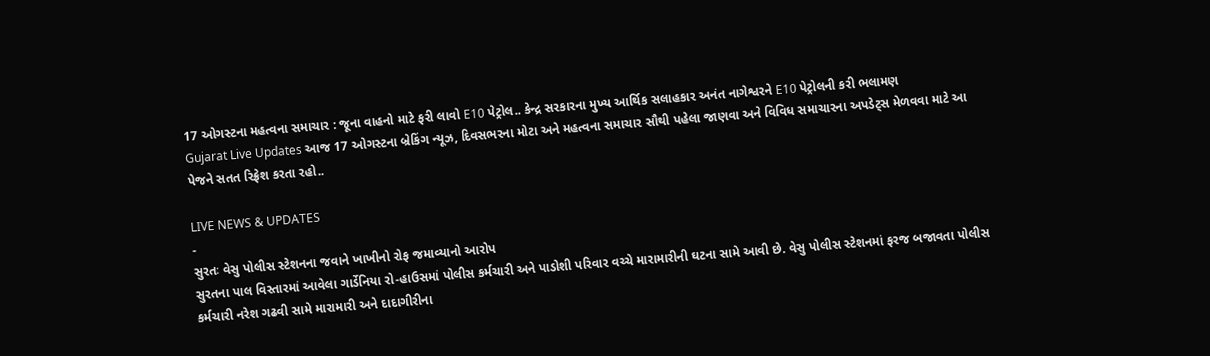17 ઓગસ્ટના મહત્વના સમાચાર : જૂના વાહનો માટે ફરી લાવો E10 પેટ્રોલ.. કેન્દ્ર સરકારના મુખ્ય આર્થિક સલાહકાર અનંત નાગેશ્વરને E10 પેટ્રોલની કરી ભલામણ
Gujarat Live Updates આજ 17 ઓગસ્ટના બ્રેકિંગ ન્યૂઝ, દિવસભરના મોટા અને મહત્વના સમાચાર સૌથી પહેલા જાણવા અને વિવિધ સમાચારના અપડેટ્સ મેળવવા માટે આ પેજને સતત રિફ્રેશ કરતા રહો..

LIVE NEWS & UPDATES
-
સુરતઃ વેસુ પોલીસ સ્ટેશનના જવાને ખાખીનો રોફ જમાવ્યાનો આરોપ
સુરતના પાલ વિસ્તારમાં આવેલા ગાર્ડેનિયા રો-હાઉસમાં પોલીસ કર્મચારી અને પાડોશી પરિવાર વચ્ચે મારામારીની ઘટના સામે આવી છે. વેસુ પોલીસ સ્ટેશનમાં ફરજ બજાવતા પોલીસ કર્મચારી નરેશ ગઢવી સામે મારામારી અને દાદાગીરીના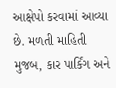આક્ષેપો કરવામાં આવ્યા છે. મળતી માહિતી મુજબ, કાર પાર્કિંગ અને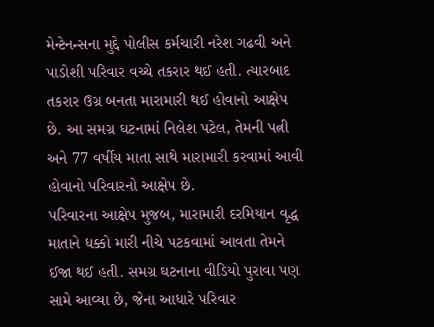મેન્ટેનન્સના મુદ્દે પોલીસ કર્મચારી નરેશ ગઢવી અને પાડોશી પરિવાર વચ્ચે તકરાર થઈ હતી. ત્યારબાદ તકરાર ઉગ્ર બનતા મારામારી થઈ હોવાનો આક્ષેપ છે. આ સમગ્ર ઘટનામાં નિલેશ પટેલ, તેમની પત્ની અને 77 વર્ષીય માતા સાથે મારામારી કરવામાં આવી હોવાનો પરિવારનો આક્ષેપ છે.
પરિવારના આક્ષેપ મુજબ, મારામારી દરમિયાન વૃદ્ધ માતાને ધક્કો મારી નીચે પટકવામાં આવતા તેમને ઈજા થઈ હતી. સમગ્ર ઘટનાના વીડિયો પુરાવા પણ સામે આવ્યા છે, જેના આધારે પરિવાર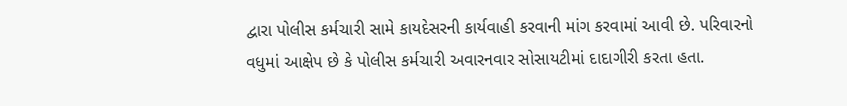દ્વારા પોલીસ કર્મચારી સામે કાયદેસરની કાર્યવાહી કરવાની માંગ કરવામાં આવી છે. પરિવારનો વધુમાં આક્ષેપ છે કે પોલીસ કર્મચારી અવારનવાર સોસાયટીમાં દાદાગીરી કરતા હતા.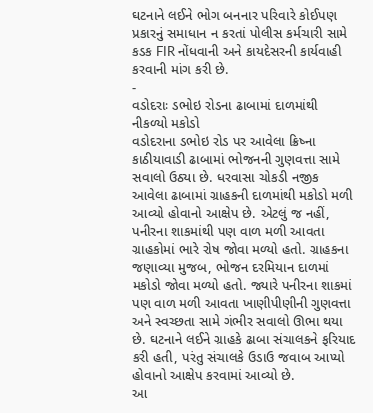ઘટનાને લઈને ભોગ બનનાર પરિવારે કોઈપણ પ્રકારનું સમાધાન ન કરતાં પોલીસ કર્મચારી સામે કડક FIR નોંધવાની અને કાયદેસરની કાર્યવાહી કરવાની માંગ કરી છે.
-
વડોદરાઃ ડભોઇ રોડના ઢાબામાં દાળમાંથી નીકળ્યો મકોડો
વડોદરાના ડભોઇ રોડ પર આવેલા ક્રિષ્ના કાઠીયાવાડી ઢાબામાં ભોજનની ગુણવત્તા સામે સવાલો ઉઠ્યા છે. ધરવાસા ચોકડી નજીક આવેલા ઢાબામાં ગ્રાહકની દાળમાંથી મકોડો મળી આવ્યો હોવાનો આક્ષેપ છે. એટલું જ નહીં, પનીરના શાકમાંથી પણ વાળ મળી આવતા ગ્રાહકોમાં ભારે રોષ જોવા મળ્યો હતો. ગ્રાહકના જણાવ્યા મુજબ, ભોજન દરમિયાન દાળમાં મકોડો જોવા મળ્યો હતો. જ્યારે પનીરના શાકમાં પણ વાળ મળી આવતા ખાણીપીણીની ગુણવત્તા અને સ્વચ્છતા સામે ગંભીર સવાલો ઊભા થયા છે. ઘટનાને લઈને ગ્રાહકે ઢાબા સંચાલકને ફરિયાદ કરી હતી, પરંતુ સંચાલકે ઉડાઉ જવાબ આપ્યો હોવાનો આક્ષેપ કરવામાં આવ્યો છે.
આ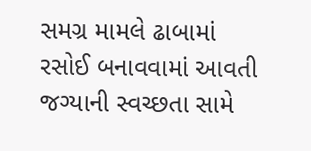સમગ્ર મામલે ઢાબામાં રસોઈ બનાવવામાં આવતી જગ્યાની સ્વચ્છતા સામે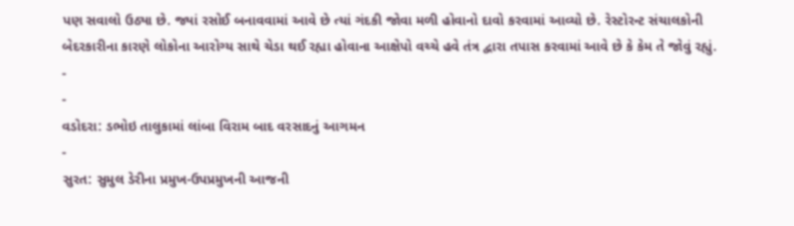પણ સવાલો ઉઠ્યા છે. જ્યાં રસોઈ બનાવવામાં આવે છે ત્યાં ગંદકી જોવા મળી હોવાનો દાવો કરવામાં આવ્યો છે. રેસ્ટોરન્ટ સંચાલકોની બેદરકારીના કારણે લોકોના આરોગ્ય સાથે ચેડા થઈ રહ્યા હોવાના આક્ષેપો વચ્ચે હવે તંત્ર દ્વારા તપાસ કરવામાં આવે છે કે કેમ તે જોવું રહ્યું.
-
-
વડોદરા: ડભોઇ તાલુકામાં લાંબા વિરામ બાદ વરસાદનું આગમન
-
સુરત: સુમુલ ડેરીના પ્રમુખ-ઉપપ્રમુખની આજની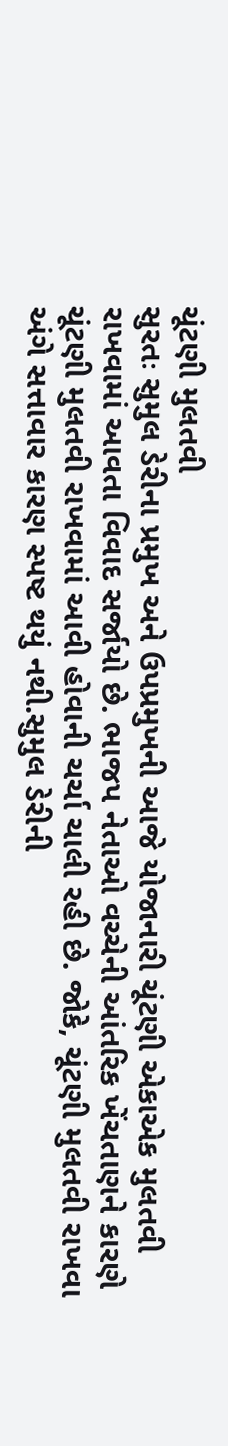ચૂંટણી મુલતવી
સુરતઃ સુમુલ ડેરીના પ્રમુખ અને ઉપપ્રમુખની આજે યોજાનારી ચૂંટણી એકાએક મુલતવી રાખવામાં આવતા વિવાદ સર્જાયો છે. ભાજપ નેતાઓ વચ્ચેની આંતરિક ખેંચતાણને કારણે ચૂંટણી મુલતવી રાખવામાં આવી હોવાની ચર્ચા ચાલી રહી છે. જોકે, ચૂંટણી મુલતવી રાખવા અંગે સત્તાવાર કારણ સ્પષ્ટ થયું નથી.સુમુલ ડેરીની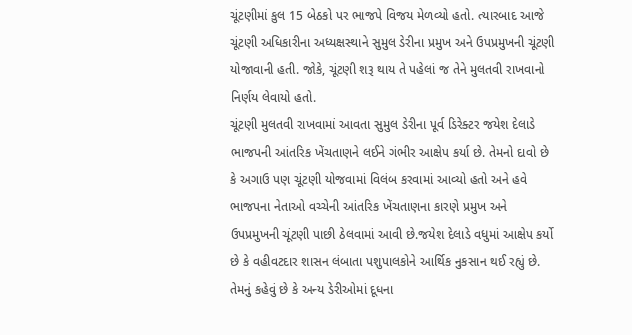ચૂંટણીમાં કુલ 15 બેઠકો પર ભાજપે વિજય મેળવ્યો હતો. ત્યારબાદ આજે ચૂંટણી અધિકારીના અધ્યક્ષસ્થાને સુમુલ ડેરીના પ્રમુખ અને ઉપપ્રમુખની ચૂંટણી યોજાવાની હતી. જોકે, ચૂંટણી શરૂ થાય તે પહેલાં જ તેને મુલતવી રાખવાનો નિર્ણય લેવાયો હતો.
ચૂંટણી મુલતવી રાખવામાં આવતા સુમુલ ડેરીના પૂર્વ ડિરેક્ટર જયેશ દેલાડે ભાજપની આંતરિક ખેંચતાણને લઈને ગંભીર આક્ષેપ કર્યા છે. તેમનો દાવો છે કે અગાઉ પણ ચૂંટણી યોજવામાં વિલંબ કરવામાં આવ્યો હતો અને હવે ભાજપના નેતાઓ વચ્ચેની આંતરિક ખેંચતાણના કારણે પ્રમુખ અને ઉપપ્રમુખની ચૂંટણી પાછી ઠેલવામાં આવી છે.જયેશ દેલાડે વધુમાં આક્ષેપ કર્યો છે કે વહીવટદાર શાસન લંબાતા પશુપાલકોને આર્થિક નુકસાન થઈ રહ્યું છે. તેમનું કહેવું છે કે અન્ય ડેરીઓમાં દૂધના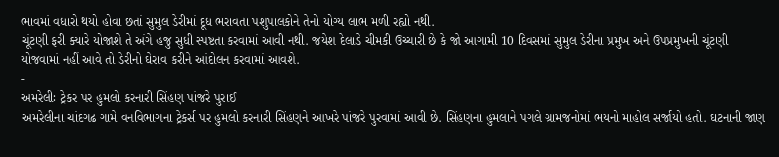ભાવમાં વધારો થયો હોવા છતાં સુમુલ ડેરીમાં દૂધ ભરાવતા પશુપાલકોને તેનો યોગ્ય લાભ મળી રહ્યો નથી.
ચૂંટણી ફરી ક્યારે યોજાશે તે અંગે હજુ સુધી સ્પષ્ટતા કરવામાં આવી નથી. જયેશ દેલાડે ચીમકી ઉચ્ચારી છે કે જો આગામી 10 દિવસમાં સુમુલ ડેરીના પ્રમુખ અને ઉપપ્રમુખની ચૂંટણી યોજવામાં નહીં આવે તો ડેરીનો ઘેરાવ કરીને આંદોલન કરવામાં આવશે.
-
અમરેલીઃ ટ્રેકર પર હુમલો કરનારી સિંહણ પાંજરે પુરાઈ
અમરેલીના ચાંદગઢ ગામે વનવિભાગના ટ્રેકર્સ પર હુમલો કરનારી સિંહણને આખરે પાંજરે પુરવામાં આવી છે. સિંહણના હુમલાને પગલે ગ્રામજનોમાં ભયનો માહોલ સર્જાયો હતો. ઘટનાની જાણ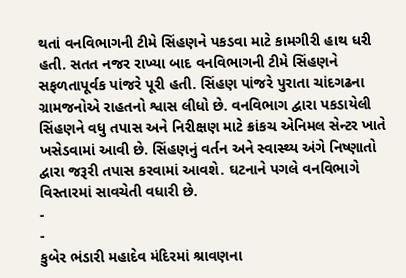થતાં વનવિભાગની ટીમે સિંહણને પકડવા માટે કામગીરી હાથ ધરી હતી. સતત નજર રાખ્યા બાદ વનવિભાગની ટીમે સિંહણને સફળતાપૂર્વક પાંજરે પૂરી હતી. સિંહણ પાંજરે પુરાતા ચાંદગઢના ગ્રામજનોએ રાહતનો શ્વાસ લીધો છે. વનવિભાગ દ્વારા પકડાયેલી સિંહણને વધુ તપાસ અને નિરીક્ષણ માટે ક્રાંકચ એનિમલ સેન્ટર ખાતે ખસેડવામાં આવી છે. સિંહણનું વર્તન અને સ્વાસ્થ્ય અંગે નિષ્ણાતો દ્વારા જરૂરી તપાસ કરવામાં આવશે. ઘટનાને પગલે વનવિભાગે વિસ્તારમાં સાવચેતી વધારી છે.
-
-
કુબેર ભંડારી મહાદેવ મંદિરમાં શ્રાવણના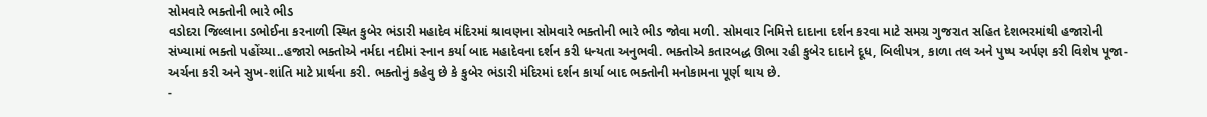સોમવારે ભક્તોની ભારે ભીડ
વડોદરા જિલ્લાના ડભોઈના કરનાળી સ્થિત કુબેર ભંડારી મહાદેવ મંદિરમાં શ્રાવણના સોમવારે ભક્તોની ભારે ભીડ જોવા મળી. સોમવાર નિમિત્તે દાદાના દર્શન કરવા માટે સમગ્ર ગુજરાત સહિત દેશભરમાંથી હજારોની સંખ્યામાં ભક્તો પહોંચ્યા..હજારો ભક્તોએ નર્મદા નદીમાં સ્નાન કર્યા બાદ મહાદેવના દર્શન કરી ધન્યતા અનુભવી. ભક્તોએ કતારબદ્ધ ઊભા રહી કુબેર દાદાને દૂધ, બિલીપત્ર, કાળા તલ અને પુષ્પ અર્પણ કરી વિશેષ પૂજા-અર્ચના કરી અને સુખ-શાંતિ માટે પ્રાર્થના કરી. ભક્તોનું કહેવુ છે કે કુબેર ભંડારી મંદિરમાં દર્શન કાર્યા બાદ ભક્તોની મનોકામના પૂર્ણ થાય છે.
-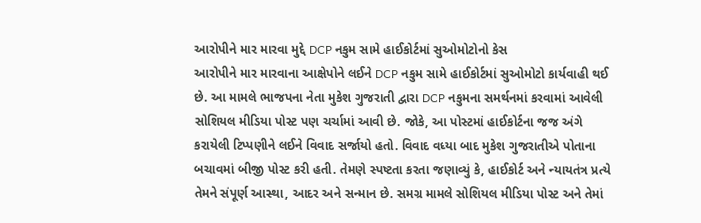આરોપીને માર મારવા મુદ્દે DCP નકુમ સામે હાઈકોર્ટમાં સુઓમોટોનો કેસ
આરોપીને માર મારવાના આક્ષેપોને લઈને DCP નકુમ સામે હાઈકોર્ટમાં સુઓમોટો કાર્યવાહી થઈ છે. આ મામલે ભાજપના નેતા મુકેશ ગુજરાતી દ્વારા DCP નકુમના સમર્થનમાં કરવામાં આવેલી સોશિયલ મીડિયા પોસ્ટ પણ ચર્ચામાં આવી છે. જોકે, આ પોસ્ટમાં હાઈકોર્ટના જજ અંગે કરાયેલી ટિપ્પણીને લઈને વિવાદ સર્જાયો હતો. વિવાદ વધ્યા બાદ મુકેશ ગુજરાતીએ પોતાના બચાવમાં બીજી પોસ્ટ કરી હતી. તેમણે સ્પષ્ટતા કરતા જણાવ્યું કે, હાઈકોર્ટ અને ન્યાયતંત્ર પ્રત્યે તેમને સંપૂર્ણ આસ્થા, આદર અને સન્માન છે. સમગ્ર મામલે સોશિયલ મીડિયા પોસ્ટ અને તેમાં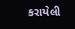કરાયેલી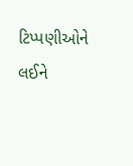ટિપ્પણીઓને લઈને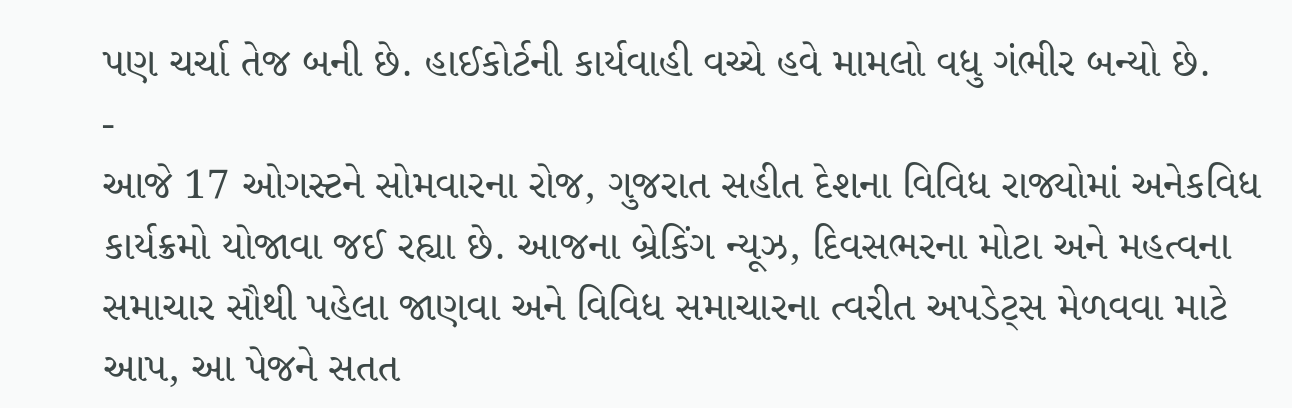પણ ચર્ચા તેજ બની છે. હાઈકોર્ટની કાર્યવાહી વચ્ચે હવે મામલો વધુ ગંભીર બન્યો છે.
-
આજે 17 ઓગસ્ટને સોમવારના રોજ, ગુજરાત સહીત દેશના વિવિધ રાજ્યોમાં અનેકવિધ કાર્યક્રમો યોજાવા જઈ રહ્યા છે. આજના બ્રેકિંગ ન્યૂઝ, દિવસભરના મોટા અને મહત્વના સમાચાર સૌથી પહેલા જાણવા અને વિવિધ સમાચારના ત્વરીત અપડેટ્સ મેળવવા માટે આપ, આ પેજને સતત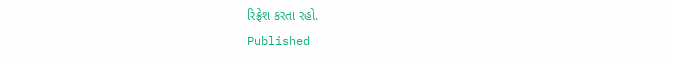રિફ્રેશ કરતા રહો.
Published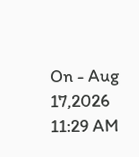On - Aug 17,2026 11:29 AM